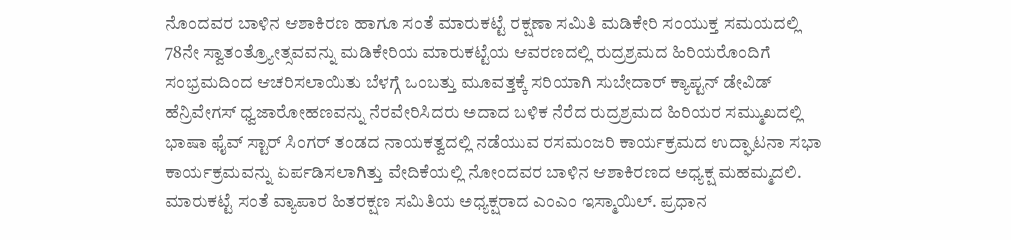ನೊಂದವರ ಬಾಳಿನ ಆಶಾಕಿರಣ ಹಾಗೂ ಸಂತೆ ಮಾರುಕಟ್ಟೆ ರಕ್ಷಣಾ ಸಮಿತಿ ಮಡಿಕೇರಿ ಸಂಯುಕ್ತ ಸಮಯದಲ್ಲಿ 78ನೇ ಸ್ವಾತಂತ್ರ್ಯೋತ್ಸವವನ್ನು ಮಡಿಕೇರಿಯ ಮಾರುಕಟ್ಟೆಯ ಆವರಣದಲ್ಲಿ ರುದ್ರಶ್ರಮದ ಹಿರಿಯರೊಂದಿಗೆ ಸಂಭ್ರಮದಿಂದ ಆಚರಿಸಲಾಯಿತು ಬೆಳಗ್ಗೆ ಒಂಬತ್ತು ಮೂವತ್ತಕ್ಕೆ ಸರಿಯಾಗಿ ಸುಬೇದಾರ್ ಕ್ಯಾಪ್ಟನ್ ಡೇವಿಡ್ ಹೆನ್ರಿವೇಗಸ್ ಧ್ವಜಾರೋಹಣವನ್ನು ನೆರವೇರಿಸಿದರು ಅದಾದ ಬಳಿಕ ನೆರೆದ ರುದ್ರಶ್ರಮದ ಹಿರಿಯರ ಸಮ್ಮುಖದಲ್ಲಿ ಭಾಷಾ ಫೈವ್ ಸ್ಟಾರ್ ಸಿಂಗರ್ ತಂಡದ ನಾಯಕತ್ವದಲ್ಲಿ ನಡೆಯುವ ರಸಮಂಜರಿ ಕಾರ್ಯಕ್ರಮದ ಉದ್ಘಾಟನಾ ಸಭಾ ಕಾರ್ಯಕ್ರಮವನ್ನು ಏರ್ಪಡಿಸಲಾಗಿತ್ತು ವೇದಿಕೆಯಲ್ಲಿ ನೋಂದವರ ಬಾಳಿನ ಆಶಾಕಿರಣದ ಅಧ್ಯಕ್ಷ ಮಹಮ್ಮದಲಿ. ಮಾರುಕಟ್ಟೆ ಸಂತೆ ವ್ಯಾಪಾರ ಹಿತರಕ್ಷಣ ಸಮಿತಿಯ ಅಧ್ಯಕ್ಷರಾದ ಎಂಎಂ ಇಸ್ಮಾಯಿಲ್. ಪ್ರಧಾನ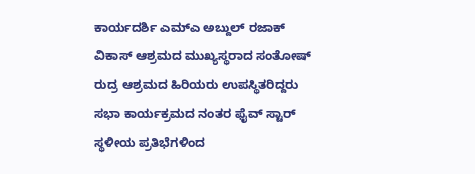ಕಾರ್ಯದರ್ಶಿ ಎಮ್ಎ ಅಬ್ದುಲ್ ರಜಾಕ್ ವಿಕಾಸ್ ಆಶ್ರಮದ ಮುಖ್ಯಸ್ಥರಾದ ಸಂತೋಷ್ ರುದ್ರ ಆಶ್ರಮದ ಹಿರಿಯರು ಉಪಸ್ಥಿತರಿದ್ದರು ಸಭಾ ಕಾರ್ಯಕ್ರಮದ ನಂತರ ಫೈವ್ ಸ್ಟಾರ್ ಸ್ಥಳೀಯ ಪ್ರತಿಭೆಗಳಿಂದ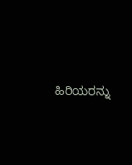ಹಿರಿಯರನ್ನು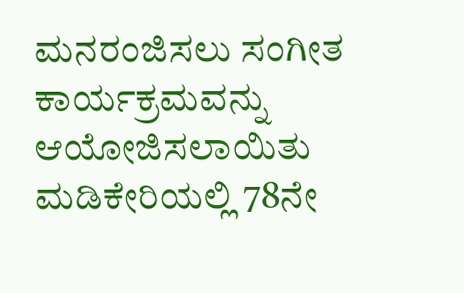ಮನರಂಜಿಸಲು ಸಂಗೀತ ಕಾರ್ಯಕ್ರಮವನ್ನು ಆಯೋಜಿಸಲಾಯಿತು
ಮಡಿಕೇರಿಯಲ್ಲಿ 78ನೇ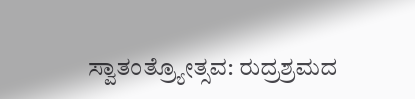ಸ್ವಾತಂತ್ರ್ಯೋತ್ಸವ: ರುದ್ರಶ್ರಮದ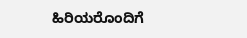ಹಿರಿಯರೊಂದಿಗೆ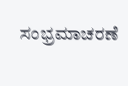ಸಂಭ್ರಮಾಚರಣೆ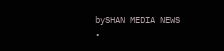bySHAN MEDIA NEWS
•